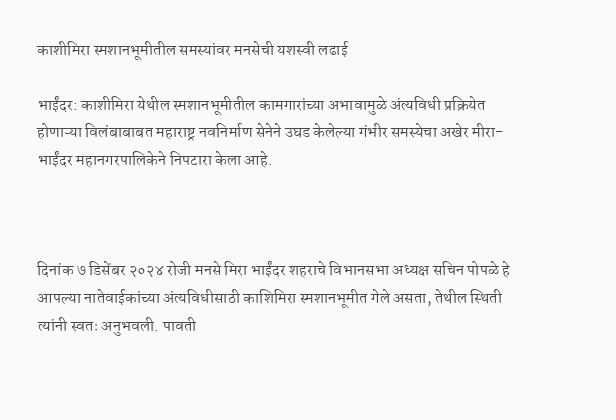काशीमिरा स्मशानभूमीतील समस्यांवर मनसेची यशस्वी लढाई

भाईंदर: काशीमिरा येथील स्मशानभूमीतील कामगारांच्या अभावामुळे अंत्यविधी प्रक्रियेत होणाऱ्या विलंबाबाबत महाराष्ट्र नवनिर्माण सेनेने उघड केलेल्या गंभीर समस्येचा अखेर मीरा-भाईंदर महानगरपालिकेने निपटारा केला आहे.



दिनांक ७ डिसेंबर २०२४ रोजी मनसे मिरा भाईंदर शहराचे विभानसभा अध्यक्ष सचिन पोपळे हे आपल्या नातेवाईकांच्या अंत्यविधीसाठी काशिमिरा स्मशानभूमीत गेले असता, तेथील स्थिती त्यांनी स्वतः अनुभवली. पावती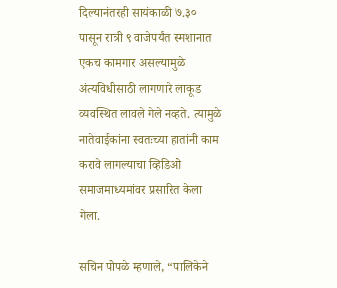दिल्यानंतरही सायंकाळी ७.३० पासून रात्री ९ वाजेपर्यंत स्मशानात एकच कामगार असल्यामुळे अंत्यविधीसाठी लागणारे लाकूड व्यवस्थित लावले गेले नव्हते. त्यामुळे नातेवाईकांना स्वतःच्या हातांनी काम करावे लागल्याचा व्हिडिओ समाजमाध्यमांवर प्रसारित केला गेला.

सचिन पोपळे म्हणाले, “पालिकेने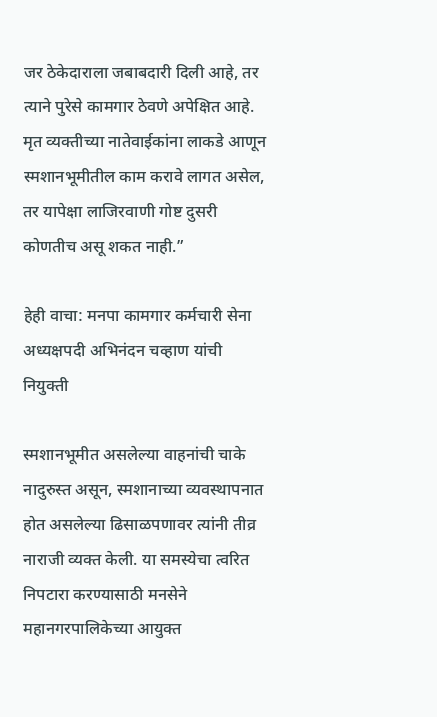जर ठेकेदाराला जबाबदारी दिली आहे, तर त्याने पुरेसे कामगार ठेवणे अपेक्षित आहे. मृत व्यक्तीच्या नातेवाईकांना लाकडे आणून स्मशानभूमीतील काम करावे लागत असेल, तर यापेक्षा लाजिरवाणी गोष्ट दुसरी कोणतीच असू शकत नाही.”

हेही वाचा: मनपा कामगार कर्मचारी सेना अध्यक्षपदी अभिनंदन चव्हाण यांची नियुक्ती

स्मशानभूमीत असलेल्या वाहनांची चाके नादुरुस्त असून, स्मशानाच्या व्यवस्थापनात होत असलेल्या ढिसाळपणावर त्यांनी तीव्र नाराजी व्यक्त केली. या समस्येचा त्वरित निपटारा करण्यासाठी मनसेने महानगरपालिकेच्या आयुक्त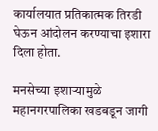कार्यालयात प्रतिकात्मक तिरडी घेऊन आंदोलन करण्याचा इशारा दिला होता.

मनसेच्या इशाऱ्यामुळे महानगरपालिका खडबडून जागी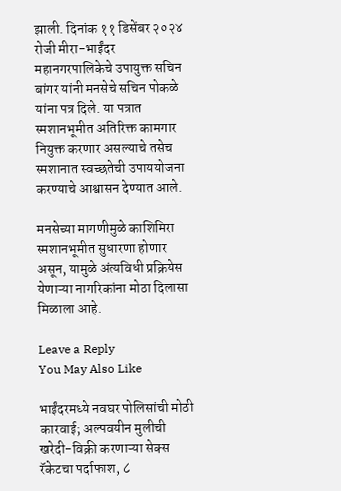झाली. दिनांक ११ डिसेंबर २०२४ रोजी मीरा-भाईंदर महानगरपालिकेचे उपायुक्त सचिन बांगर यांनी मनसेचे सचिन पोकळे यांना पत्र दिले. या पत्रात स्मशानभूमीत अतिरिक्त कामगार नियुक्त करणार असल्याचे तसेच स्मशानात स्वच्छतेची उपाययोजना करण्याचे आश्वासन देण्यात आले.

मनसेच्या मागणीमुळे काशिमिरा स्मशानभूमीत सुधारणा होणार असून, यामुळे अंत्यविधी प्रक्रियेस येणाऱ्या नागरिकांना मोठा दिलासा मिळाला आहे.

Leave a Reply
You May Also Like

भाईंदरमध्ये नवघर पोलिसांची मोठी कारवाई; अल्पवयीन मुलीची खरेदी-विक्री करणाऱ्या सेक्स रॅकेटचा पर्दाफाश, ८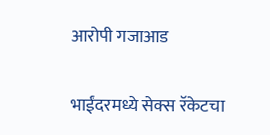आरोपी गजाआड

भाईंदरमध्ये सेक्स रॅकेटचा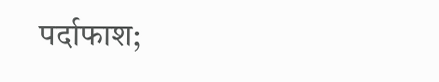पर्दाफाश;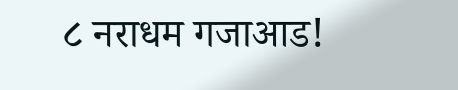८ नराधम गजाआड!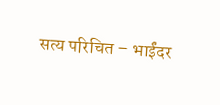सत्य परिचित – भाईंदर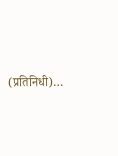(प्रतिनिधी)…